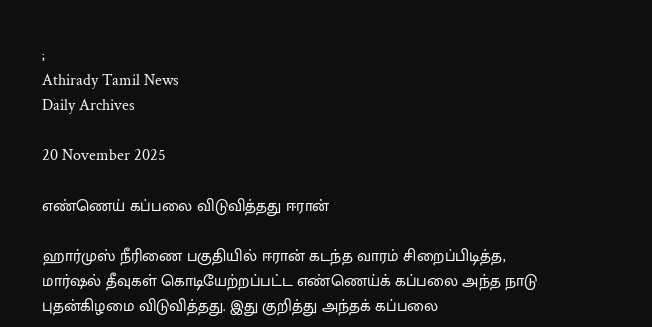;
Athirady Tamil News
Daily Archives

20 November 2025

எண்ணெய் கப்பலை விடுவித்தது ஈரான்

ஹார்முஸ் நீரிணை பகுதியில் ஈரான் கடந்த வாரம் சிறைப்பிடித்த, மார்ஷல் தீவுகள் கொடியேற்றப்பட்ட எண்ணெய்க் கப்பலை அந்த நாடு புதன்கிழமை விடுவித்தது. இது குறித்து அந்தக் கப்பலை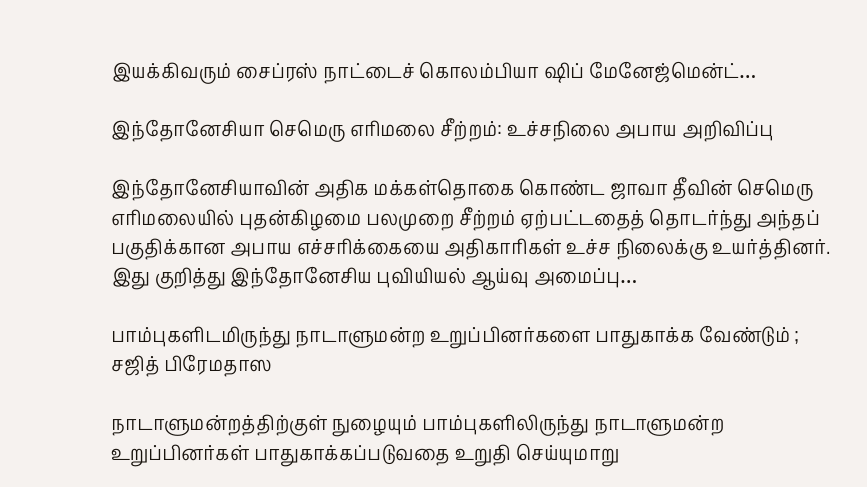இயக்கிவரும் சைப்ரஸ் நாட்டைச் கொலம்பியா ஷிப் மேனேஜ்மென்ட்…

இந்தோனேசியா செமெரு எரிமலை சீற்றம்: உச்சநிலை அபாய அறிவிப்பு

இந்தோனேசியாவின் அதிக மக்கள்தொகை கொண்ட ஜாவா தீவின் செமெரு எரிமலையில் புதன்கிழமை பலமுறை சீற்றம் ஏற்பட்டதைத் தொடர்ந்து அந்தப் பகுதிக்கான அபாய எச்சரிக்கையை அதிகாரிகள் உச்ச நிலைக்கு உயர்த்தினர். இது குறித்து இந்தோனேசிய புவியியல் ஆய்வு அமைப்பு…

பாம்புகளிடமிருந்து நாடாளுமன்ற உறுப்பினர்களை பாதுகாக்க வேண்டும் ; சஜித் பிரேமதாஸ

நாடாளுமன்றத்திற்குள் நுழையும் பாம்புகளிலிருந்து நாடாளுமன்ற உறுப்பினர்கள் பாதுகாக்கப்படுவதை உறுதி செய்யுமாறு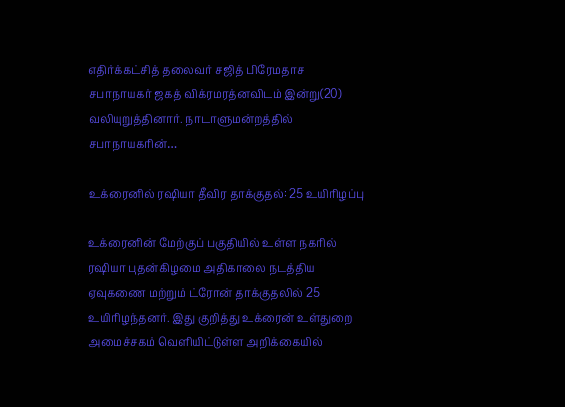எதிர்க்கட்சித் தலைவர் சஜித் பிரேமதாச சபாநாயகர் ஜகத் விக்ரமரத்னவிடம் இன்று(20) வலியுறுத்தினார். நாடாளுமன்றத்தில் சபாநாயகரின்…

உக்ரைனில் ரஷியா தீவிர தாக்குதல்: 25 உயிரிழப்பு

உக்ரைனின் மேற்குப் பகுதியில் உள்ள நகரில் ரஷியா புதன்கிழமை அதிகாலை நடத்திய ஏவுகணை மற்றும் ட்ரோன் தாக்குதலில் 25 உயிரிழந்தனர். இது குறித்து உக்ரைன் உள்துறை அமைச்சகம் வெளியிட்டுள்ள அறிக்கையில்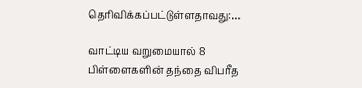தெரிவிக்கப்பட்டுள்ளதாவது:…

வாட்டிய வறுமையால் 8 பிள்ளைகளின் தந்தை விபரீத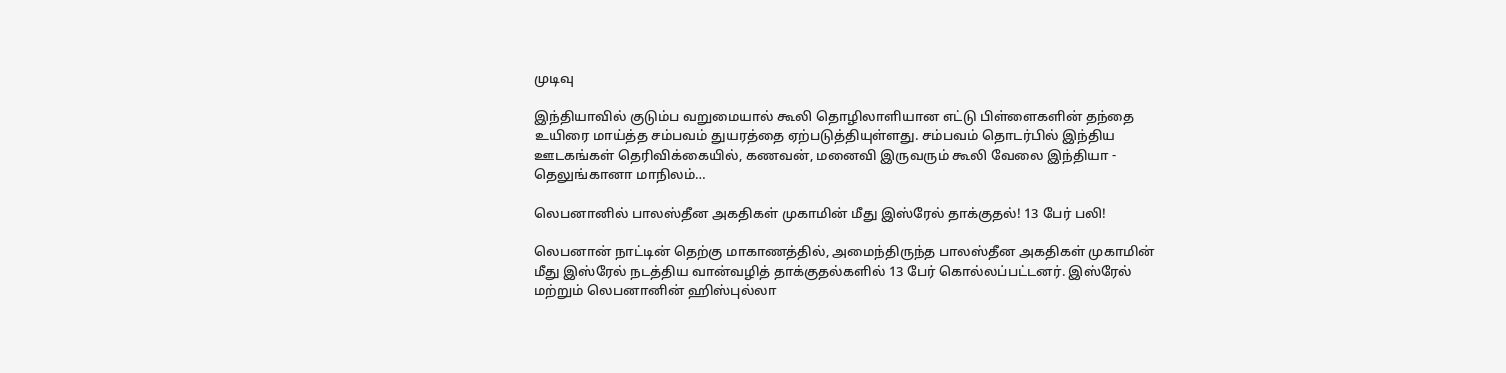முடிவு

இந்தியாவில் குடும்ப வறுமையால் கூலி தொழிலாளியான எட்டு பிள்ளைகளின் தந்தை உயிரை மாய்த்த சம்பவம் துயரத்தை ஏற்படுத்தியுள்ளது. சம்பவம் தொடர்பில் இந்திய ஊடகங்கள் தெரிவிக்கையில், கணவன், மனைவி இருவரும் கூலி வேலை இந்தியா - தெலுங்கானா மாநிலம்…

லெபனானில் பாலஸ்தீன அகதிகள் முகாமின் மீது இஸ்ரேல் தாக்குதல்! 13 பேர் பலி!

லெபனான் நாட்டின் தெற்கு மாகாணத்தில், அமைந்திருந்த பாலஸ்தீன அகதிகள் முகாமின் மீது இஸ்ரேல் நடத்திய வான்வழித் தாக்குதல்களில் 13 பேர் கொல்லப்பட்டனர். இஸ்ரேல் மற்றும் லெபனானின் ஹிஸ்புல்லா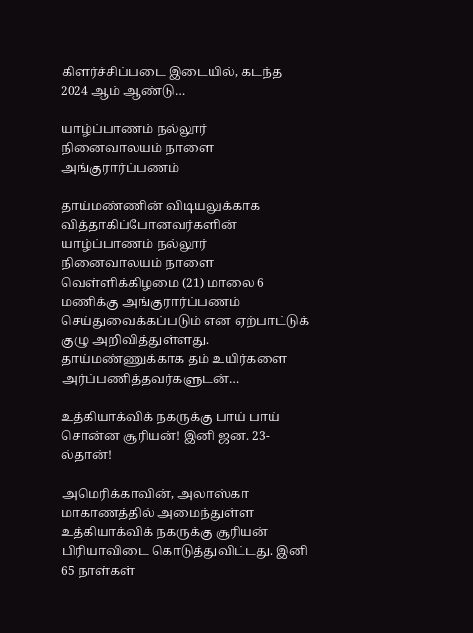கிளர்ச்சிப்படை இடையில், கடந்த 2024 ஆம் ஆண்டு…

யாழ்ப்பாணம் நல்லூர் நினைவாலயம் நாளை அங்குரார்ப்பணம்

தாய்மண்ணின் விடியலுக்காக வித்தாகிப்போனவர்களின் யாழ்ப்பாணம் நல்லூர் நினைவாலயம் நாளை வெள்ளிக்கிழமை (21) மாலை 6 மணிக்கு அங்குரார்ப்பணம் செய்துவைக்கப்படும் என ஏற்பாட்டுக் குழு அறிவித்துள்ளது. தாய்மண்ணுக்காக தம் உயிர்களை அர்ப்பணித்தவர்களுடன்…

உத்கியாக்விக் நகருக்கு பாய் பாய் சொன்ன சூரியன்! இனி ஜன. 23-ல்தான்!

அமெரிக்காவின், அலாஸ்கா மாகாணத்தில் அமைந்துள்ள உத்கியாக்விக் நகருக்கு சூரியன் பிரியாவிடை கொடுத்துவிட்டது. இனி 65 நாள்கள்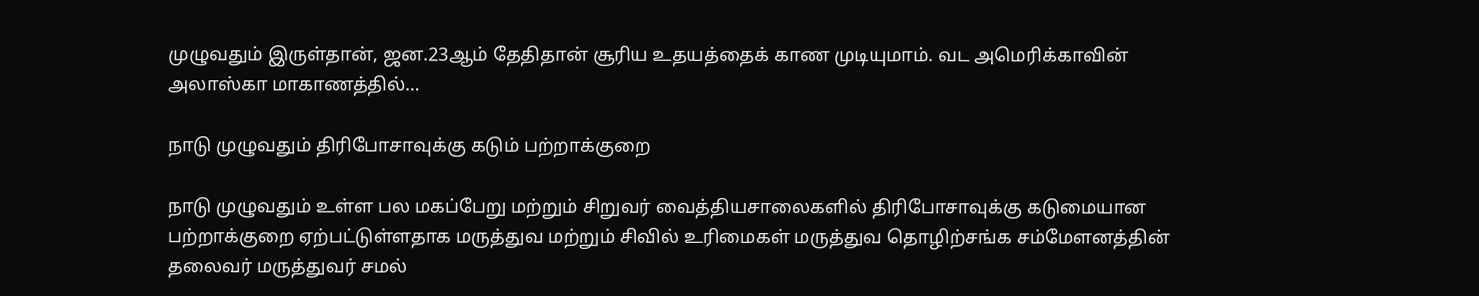முழுவதும் இருள்தான், ஜன.23ஆம் தேதிதான் சூரிய உதயத்தைக் காண முடியுமாம். வட அமெரிக்காவின் அலாஸ்கா மாகாணத்தில்…

நாடு முழுவதும் திரிபோசாவுக்கு கடும் பற்றாக்குறை

நாடு முழுவதும் உள்ள பல மகப்பேறு மற்றும் சிறுவர் வைத்தியசாலைகளில் திரிபோசாவுக்கு கடுமையான பற்றாக்குறை ஏற்பட்டுள்ளதாக மருத்துவ மற்றும் சிவில் உரிமைகள் மருத்துவ தொழிற்சங்க சம்மேளனத்தின் தலைவர் மருத்துவர் சமல்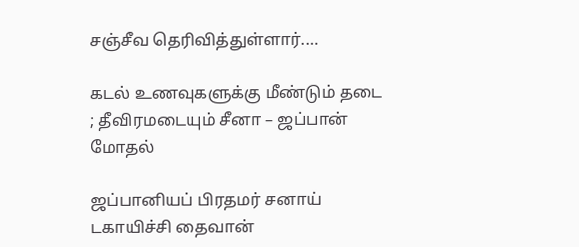சஞ்சீவ தெரிவித்துள்ளார்.…

கடல் உணவுகளுக்கு மீண்டும் தடை ; தீவிரமடையும் சீனா – ஜப்பான் மோதல்

ஜப்பானியப் பிரதமர் சனாய் டகாயிச்சி தைவான்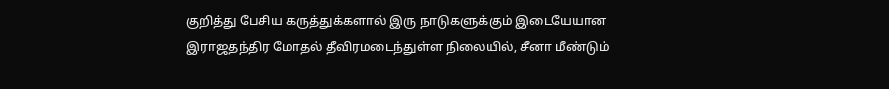குறித்து பேசிய கருத்துக்களால் இரு நாடுகளுக்கும் இடையேயான இராஜதந்திர மோதல் தீவிரமடைந்துள்ள நிலையில், சீனா மீண்டும்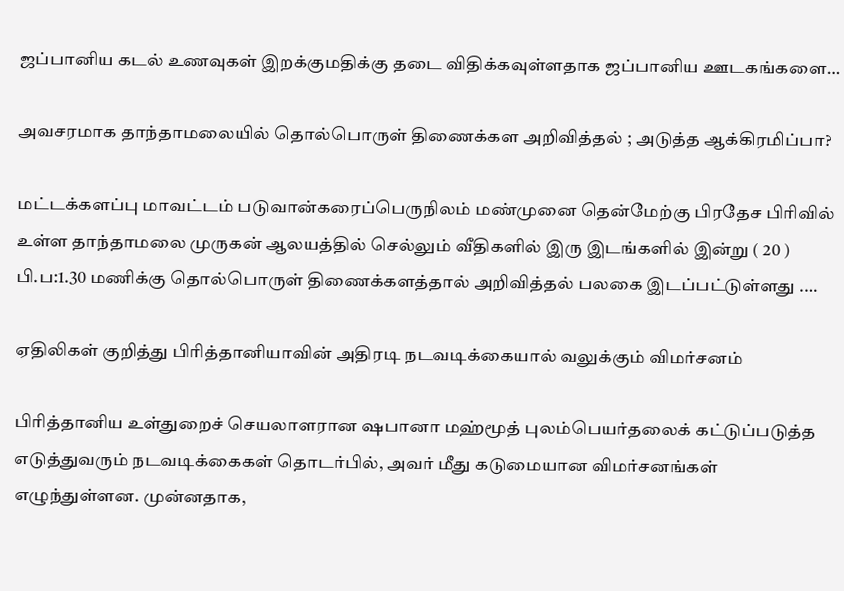ஜப்பானிய கடல் உணவுகள் இறக்குமதிக்கு தடை விதிக்கவுள்ளதாக ஜப்பானிய ஊடகங்களை…

அவசரமாக தாந்தாமலையில் தொல்பொருள் திணைக்கள அறிவித்தல் ; அடுத்த ஆக்கிரமிப்பா?

மட்டக்களப்பு மாவட்டம் படுவான்கரைப்பெருநிலம் மண்முனை தென்மேற்கு பிரதேச பிரிவில் உள்ள தாந்தாமலை முருகன் ஆலயத்தில் செல்லும் வீதிகளில் இரு இடங்களில் இன்று ( 20 ) பி.ப:1.30 மணிக்கு தொல்பொருள் திணைக்களத்தால் அறிவித்தல் பலகை இடப்பட்டுள்ளது .…

ஏதிலிகள் குறித்து பிரித்தானியாவின் அதிரடி நடவடிக்கையால் வலுக்கும் விமர்சனம்

பிரித்தானிய உள்துறைச் செயலாளரான ஷபானா மஹ்மூத் புலம்பெயர்தலைக் கட்டுப்படுத்த எடுத்துவரும் நடவடிக்கைகள் தொடர்பில், அவர் மீது கடுமையான விமர்சனங்கள் எழுந்துள்ளன. முன்னதாக,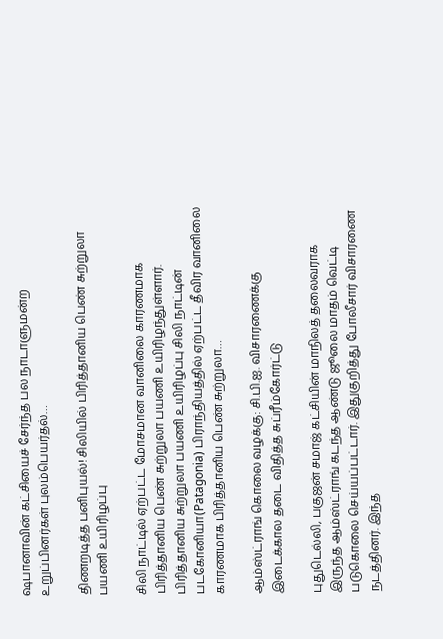ஷபானாவின் கட்சியைச் சேர்ந்த பல நாடாளுமன்ற உறுப்பினர்கள் புலம்பெயர்தல்…

திணறடித்த பனிபுயல்! சிலியில் பிரித்தானிய பெண் சுற்றுலா பயணி உயிரிழப்பு

சிலி நாட்டில் ஏற்பட்ட மோசமான வானிலை காரணமாக பிரித்தானிய பெண் சுற்றுலா பயணி உயிரிழந்துள்ளார். பிரித்தானிய சுற்றுலா பயணி உயிரிழப்பு சிலி நாட்டின் படகோனியா(Patagonia) பிராந்தியத்தில் ஏற்பட்ட தீவிர வானிலை காரணமாக பிரித்தானிய பெண் சுற்றுலா…

ஆம்ஸ்ட்ராங் கொலை வழக்கு: சி.பி.ஐ. விசாரணைக்கு இடைக்கால தடை விதித்த சுப்ரீம்கோர்ட்டு

புதுடெல்லி, பகுஜன் சமாஜ் கட்சியின் மாநிலத் தலைவராக இருந்த ஆம்ஸ்ட்ராங் கடந்த ஆண்டு ஜூலை மாதம் வெட்டி படுகொலை செய்யப்பட்டார். இதுகுறித்து போலீசார் விசாரணை நடத்தினர். இந்த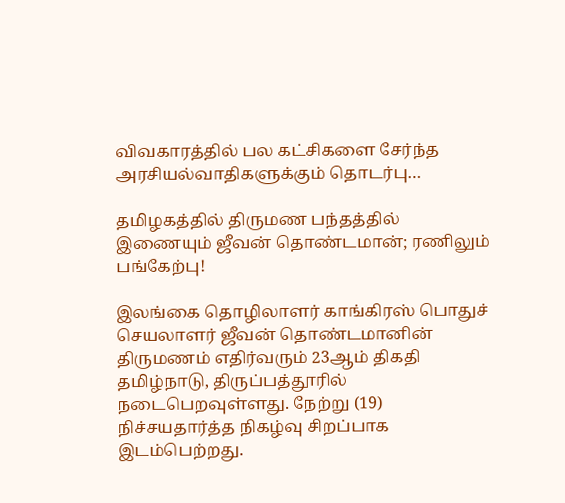விவகாரத்தில் பல கட்சிகளை சேர்ந்த அரசியல்வாதிகளுக்கும் தொடர்பு…

தமிழகத்தில் திருமண பந்தத்தில் இணையும் ஜீவன் தொண்டமான்; ரணிலும் பங்கேற்பு!

இலங்கை தொழிலாளர் காங்கிரஸ் பொதுச் செயலாளர் ஜீவன் தொண்டமானின் திருமணம் எதிர்வரும் 23ஆம் திகதி தமிழ்நாடு, திருப்பத்தூரில் நடைபெறவுள்ளது. நேற்று (19) நிச்சயதார்த்த நிகழ்வு சிறப்பாக இடம்பெற்றது.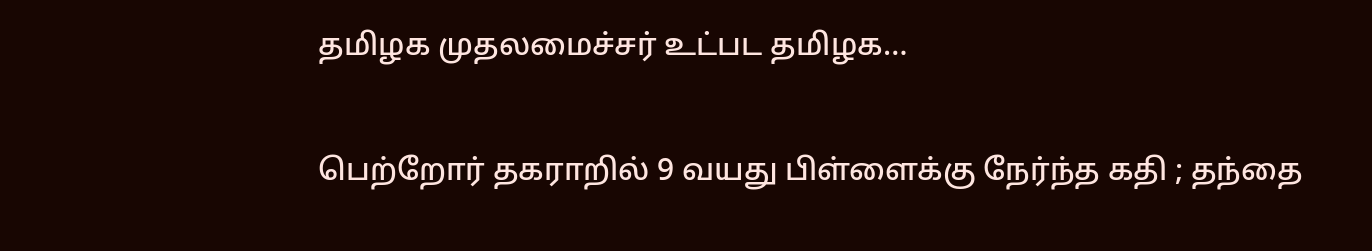தமிழக முதலமைச்சர் உட்பட தமிழக…

பெற்றோர் தகராறில் 9 வயது பிள்ளைக்கு நேர்ந்த கதி ; தந்தை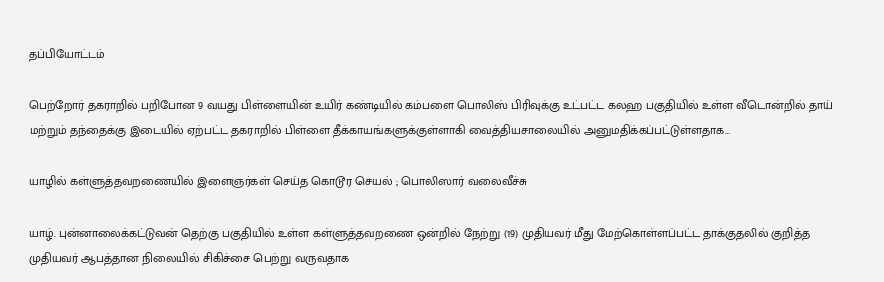தப்பியோட்டம்

பெற்றோர் தகராறில் பறிபோன 9 வயது பிள்ளையின் உயிர் கண்டியில் கம்பளை பொலிஸ் பிரிவுக்கு உட்பட்ட கலஹ பகுதியில் உள்ள வீடொன்றில் தாய் மற்றும் தந்தைக்கு இடையில் ஏற்பட்ட தகராறில் பிள்ளை தீக்காயங்களுக்குள்ளாகி வைத்தியசாலையில் அனுமதிக்கப்பட்டுள்ளதாக…

யாழில் கள்ளுத்தவறணையில் இளைஞர்கள் செய்த கொடூர செயல் ; பொலிஸார் வலைவீச்சு

யாழ். புன்னாலைக்கட்டுவன் தெற்கு பகுதியில் உள்ள கள்ளுத்தவறணை ஒன்றில் நேற்று (19) முதியவர் மீது மேற்கொள்ளப்பட்ட தாக்குதலில் குறித்த முதியவர் ஆபத்தான நிலையில் சிகிச்சை பெற்று வருவதாக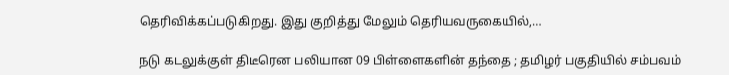தெரிவிக்கப்படுகிறது. இது குறித்து மேலும் தெரியவருகையில்,…

நடு கடலுக்குள் திடீரென பலியான 09 பிள்ளைகளின் தந்தை ; தமிழர் பகுதியில் சம்பவம்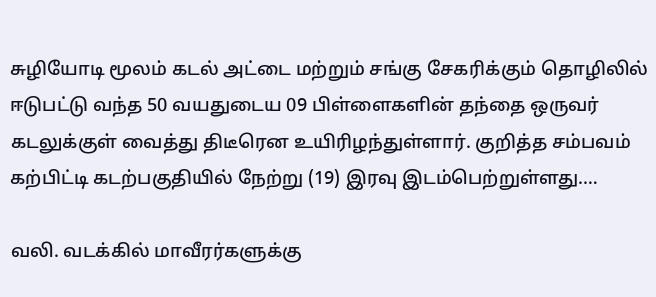சுழியோடி மூலம் கடல் அட்டை மற்றும் சங்கு சேகரிக்கும் தொழிலில் ஈடுபட்டு வந்த 50 வயதுடைய 09 பிள்ளைகளின் தந்தை ஒருவர் கடலுக்குள் வைத்து திடீரென உயிரிழந்துள்ளார். குறித்த சம்பவம் கற்பிட்டி கடற்பகுதியில் நேற்று (19) இரவு இடம்பெற்றுள்ளது.…

வலி. வடக்கில் மாவீரர்களுக்கு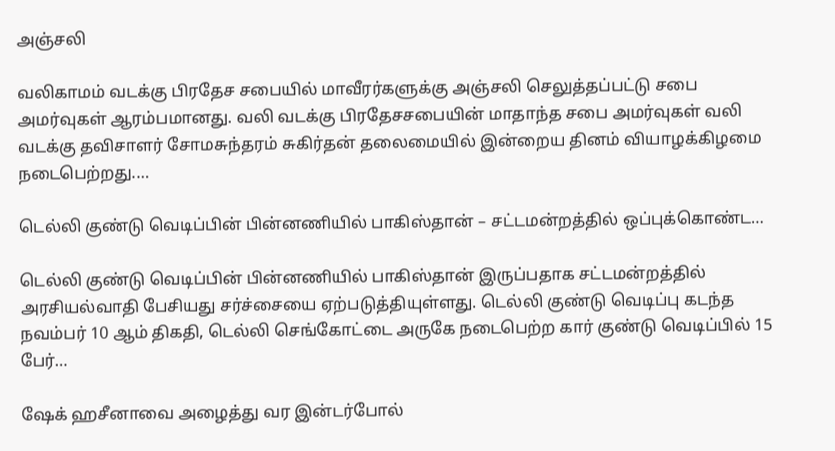அஞ்சலி

வலிகாமம் வடக்கு பிரதேச சபையில் மாவீரர்களுக்கு அஞ்சலி செலுத்தப்பட்டு சபை அமர்வுகள் ஆரம்பமானது. வலி வடக்கு பிரதேசசபையின் மாதாந்த சபை அமர்வுகள் வலி வடக்கு தவிசாளர் சோமசுந்தரம் சுகிர்தன் தலைமையில் இன்றைய தினம் வியாழக்கிழமை நடைபெற்றது.…

டெல்லி குண்டு வெடிப்பின் பின்னணியில் பாகிஸ்தான் – சட்டமன்றத்தில் ஒப்புக்கொண்ட…

டெல்லி குண்டு வெடிப்பின் பின்னணியில் பாகிஸ்தான் இருப்பதாக சட்டமன்றத்தில் அரசியல்வாதி பேசியது சர்ச்சையை ஏற்படுத்தியுள்ளது. டெல்லி குண்டு வெடிப்பு கடந்த நவம்பர் 10 ஆம் திகதி, டெல்லி செங்கோட்டை அருகே நடைபெற்ற கார் குண்டு வெடிப்பில் 15 பேர்…

ஷேக் ஹசீனாவை அழைத்து வர இன்டர்போல்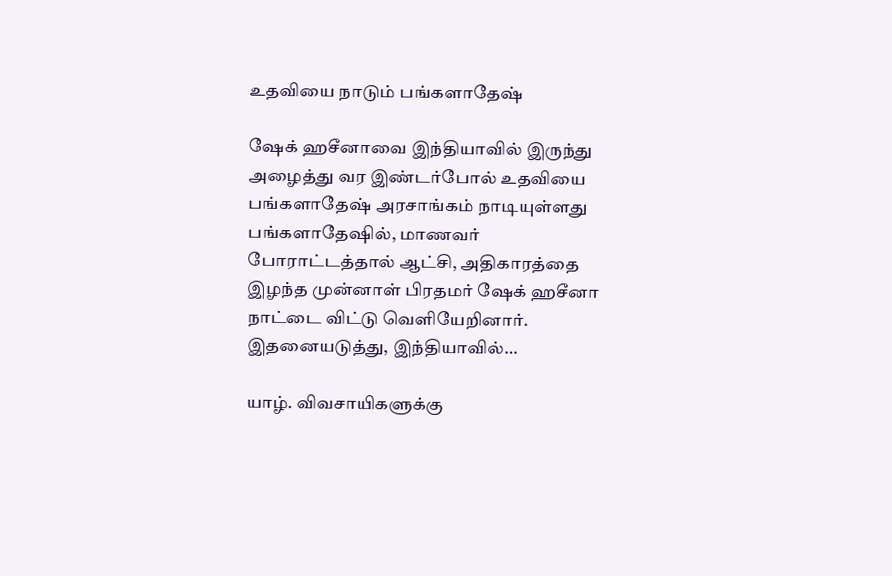உதவியை நாடும் பங்களாதேஷ்

ஷேக் ஹசீனாவை இந்தியாவில் இருந்து அழைத்து வர இண்டர்போல் உதவியை பங்களாதேஷ் அரசாங்கம் நாடியுள்ளது பங்களாதேஷில், மாணவர் போராட்டத்தால் ஆட்சி, அதிகாரத்தை இழந்த முன்னாள் பிரதமர் ஷேக் ஹசீனா நாட்டை விட்டு வெளியேறினார். இதனையடுத்து, இந்தியாவில்…

யாழ். விவசாயிகளுக்கு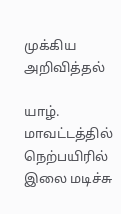முக்கிய அறிவித்தல்

யாழ். மாவட்டத்தில் நெற்பயிரில் இலை மடிச்சு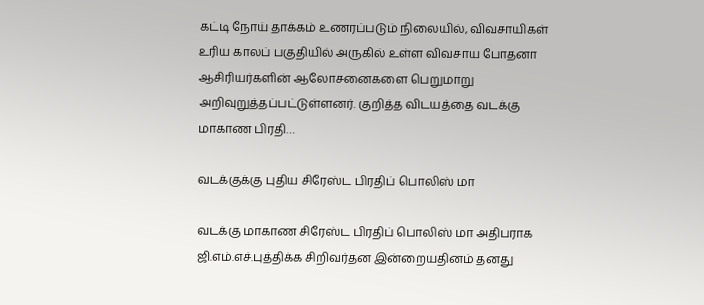கட்டி நோய் தாக்கம் உணரப்படும் நிலையில், விவசாயிகள் உரிய காலப் பகுதியில் அருகில் உள்ள விவசாய போதனா ஆசிரியர்களின் ஆலோசனைகளை பெறுமாறு அறிவுறுத்தப்பட்டுள்ளனர். குறித்த விடயத்தை வடக்கு மாகாண பிரதி…

வடக்குக்கு புதிய சிரேஸ்ட பிரதிப் பொலிஸ் மா

வடக்கு மாகாண சிரேஸ்ட பிரதிப் பொலிஸ் மா அதிபராக ஜி.எம்.எச்.புத்திக்க சிறிவர்தன இன்றையதினம் தனது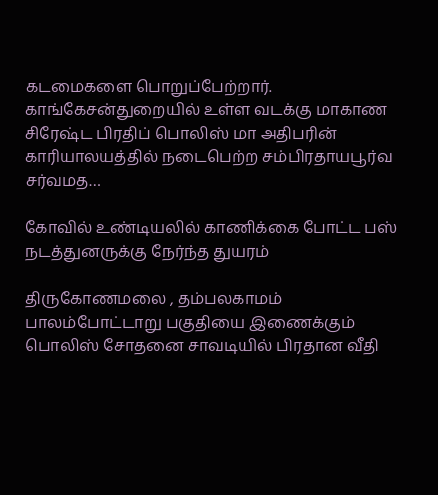கடமைகளை பொறுப்பேற்றார். காங்கேசன்துறையில் உள்ள வடக்கு மாகாண சிரேஷ்ட பிரதிப் பொலிஸ் மா அதிபரின் காரியாலயத்தில் நடைபெற்ற சம்பிரதாயபூர்வ சர்வமத…

கோவில் உண்டியலில் காணிக்கை போட்ட பஸ் நடத்துனருக்கு நேர்ந்த துயரம்

திருகோணமலை , தம்பலகாமம் பாலம்போட்டாறு பகுதியை இணைக்கும் பொலிஸ் சோதனை சாவடியில் பிரதான வீதி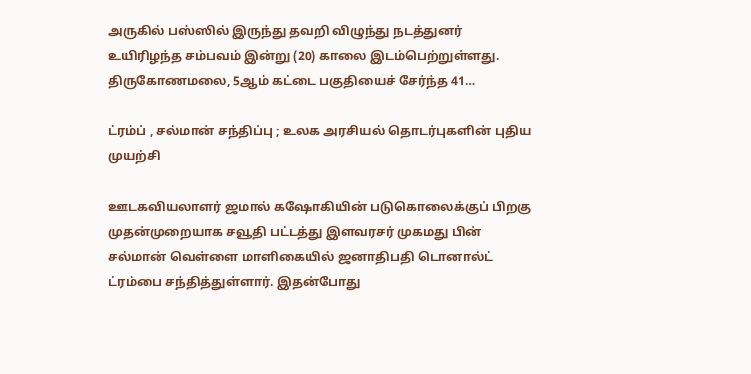அருகில் பஸ்ஸில் இருந்து தவறி விழுந்து நடத்துனர் உயிரிழந்த சம்பவம் இன்று (20) காலை இடம்பெற்றுள்ளது. திருகோணமலை, 5ஆம் கட்டை பகுதியைச் சேர்ந்த 41…

ட்ரம்ப் , சல்மான் சந்திப்பு ; உலக அரசியல் தொடர்புகளின் புதிய முயற்சி

ஊடகவியலாளர் ஜமால் கஷோகியின் படுகொலைக்குப் பிறகு முதன்முறையாக சவூதி பட்டத்து இளவரசர் முகமது பின் சல்மான் வெள்ளை மாளிகையில் ஜனாதிபதி டொனால்ட் ட்ரம்பை சந்தித்துள்ளார். இதன்போது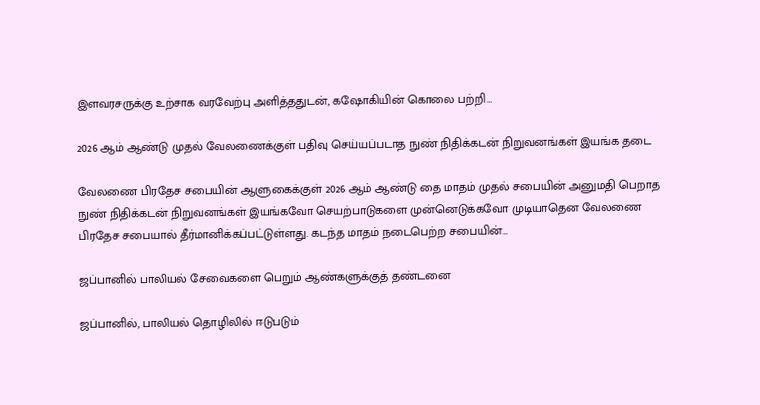இளவரசருக்கு உற்சாக வரவேற்பு அளித்ததுடன், கஷோகியின் கொலை பற்றி…

2026 ஆம் ஆண்டு முதல் வேலணைக்குள் பதிவு செய்யப்படாத நுண் நிதிக்கடன் நிறுவனங்கள் இயங்க தடை

வேலணை பிரதேச சபையின் ஆளுகைக்குள் 2026 ஆம் ஆண்டு தை மாதம் முதல் சபையின் அனுமதி பெறாத நுண் நிதிக்கடன் நிறுவனங்கள் இயங்கவோ செயற்பாடுகளை முன்னெடுக்கவோ முடியாதென வேலணை பிரதேச சபையால் தீர்மானிக்கப்பட்டுள்ளது. கடந்த மாதம் நடைபெற்ற சபையின்…

ஜப்பானில் பாலியல் சேவைகளை பெறும் ஆண்களுக்குத் தண்டனை

ஜப்பானில், பாலியல் தொழிலில் ஈடுபடும்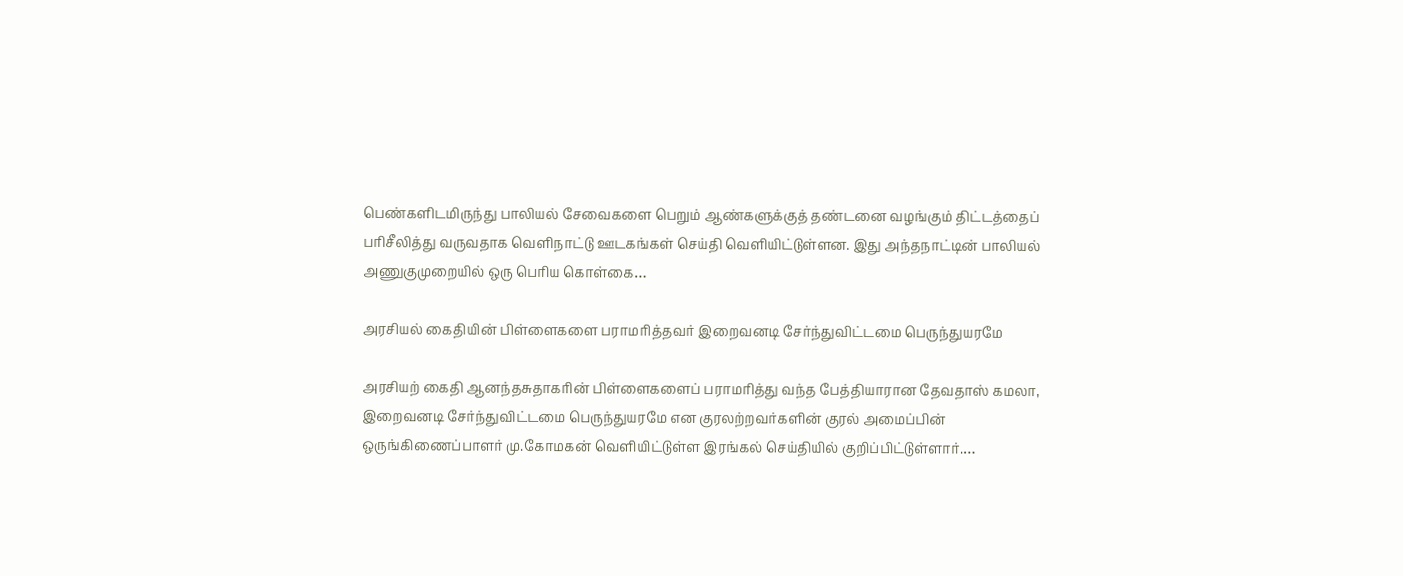பெண்களிடமிருந்து பாலியல் சேவைகளை பெறும் ஆண்களுக்குத் தண்டனை வழங்கும் திட்டத்தைப் பரிசீலித்து வருவதாக வெளிநாட்டு ஊடகங்கள் செய்தி வெளியிட்டுள்ளன. இது அந்தநாட்டின் பாலியல் அணுகுமுறையில் ஒரு பெரிய கொள்கை…

அரசியல் கைதியின் பிள்ளைகளை பராமரித்தவர் இறைவனடி சேர்ந்துவிட்டமை பெருந்துயரமே

அரசியற் கைதி ஆனந்தசுதாகரின் பிள்ளைகளைப் பராமரித்து வந்த பேத்தியாரான தேவதாஸ் கமலா, இறைவனடி சேர்ந்துவிட்டமை பெருந்துயரமே என குரலற்றவர்களின் குரல் அமைப்பின் ஒருங்கிணைப்பாளர் மு.கோமகன் வெளியிட்டுள்ள இரங்கல் செய்தியில் குறிப்பிட்டுள்ளார்.…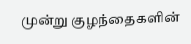முன்று குழந்தைகளின்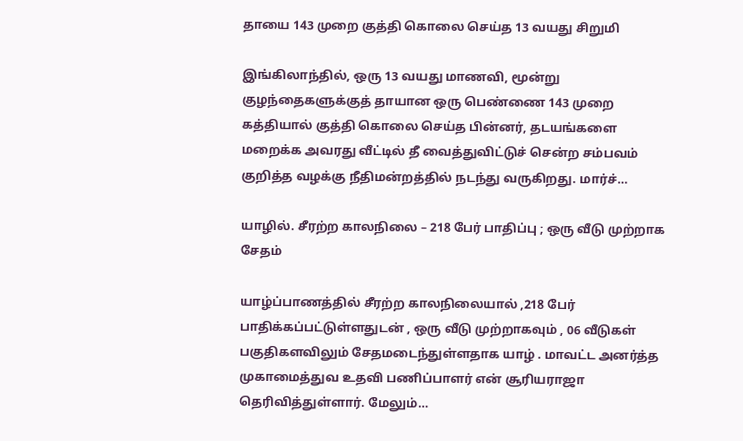தாயை 143 முறை குத்தி கொலை செய்த 13 வயது சிறுமி

இங்கிலாந்தில், ஒரு 13 வயது மாணவி, மூன்று குழந்தைகளுக்குத் தாயான ஒரு பெண்ணை 143 முறை கத்தியால் குத்தி கொலை செய்த பின்னர், தடயங்களை மறைக்க அவரது வீட்டில் தீ வைத்துவிட்டுச் சென்ற சம்பவம் குறித்த வழக்கு நீதிமன்றத்தில் நடந்து வருகிறது. மார்ச்…

யாழில். சீரற்ற காலநிலை – 218 பேர் பாதிப்பு ; ஒரு வீடு முற்றாக சேதம்

யாழ்ப்பாணத்தில் சீரற்ற காலநிலையால் ,218 பேர் பாதிக்கப்பட்டுள்ளதுடன் , ஒரு வீடு முற்றாகவும் , 06 வீடுகள் பகுதிகளவிலும் சேதமடைந்துள்ளதாக யாழ் . மாவட்ட அனர்த்த முகாமைத்துவ உதவி பணிப்பாளர் என் சூரியராஜா தெரிவித்துள்ளார். மேலும்…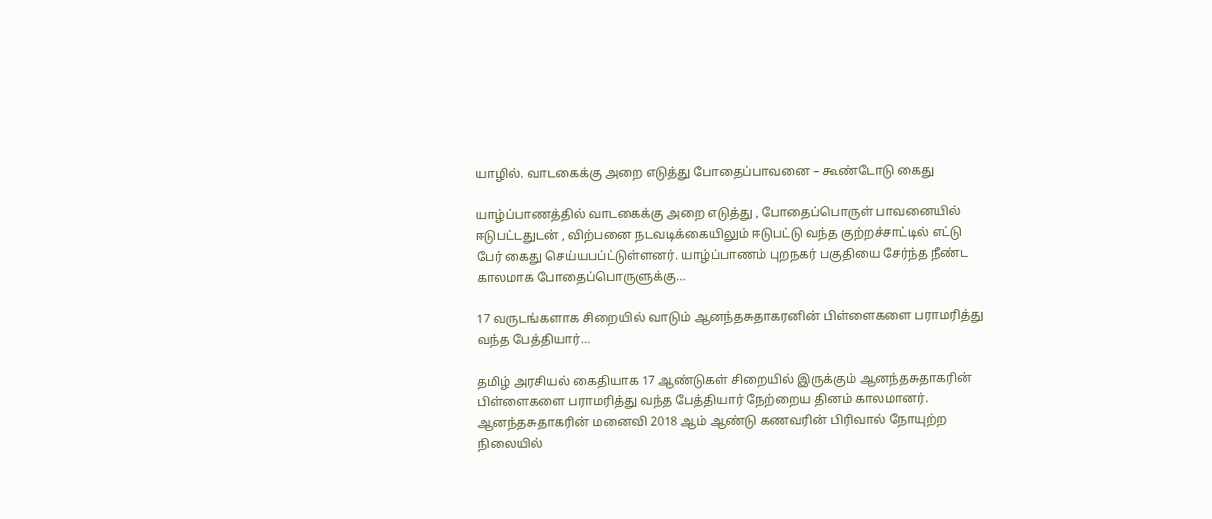யாழில். வாடகைக்கு அறை எடுத்து போதைப்பாவனை – கூண்டோடு கைது

யாழ்ப்பாணத்தில் வாடகைக்கு அறை எடுத்து , போதைப்பொருள் பாவனையில் ஈடுபட்டதுடன் , விற்பனை நடவடிக்கையிலும் ஈடுபட்டு வந்த குற்றச்சாட்டில் எட்டு பேர் கைது செய்யபப்ட்டுள்ளனர். யாழ்ப்பாணம் புறநகர் பகுதியை சேர்ந்த நீண்ட காலமாக போதைப்பொருளுக்கு…

17 வருடங்களாக சிறையில் வாடும் ஆனந்தசுதாகரனின் பிள்ளைகளை பராமரித்து வந்த பேத்தியார்…

தமிழ் அரசியல் கைதியாக 17 ஆண்டுகள் சிறையில் இருக்கும் ஆனந்தசுதாகரின் பிள்ளைகளை பராமரித்து வந்த பேத்தியார் நேற்றைய தினம் காலமானர். ஆனந்தசுதாகரின் மனைவி 2018 ஆம் ஆண்டு கணவரின் பிரிவால் நோயுற்ற நிலையில்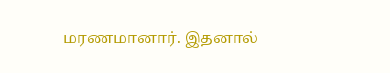மரணமானார். இதனால்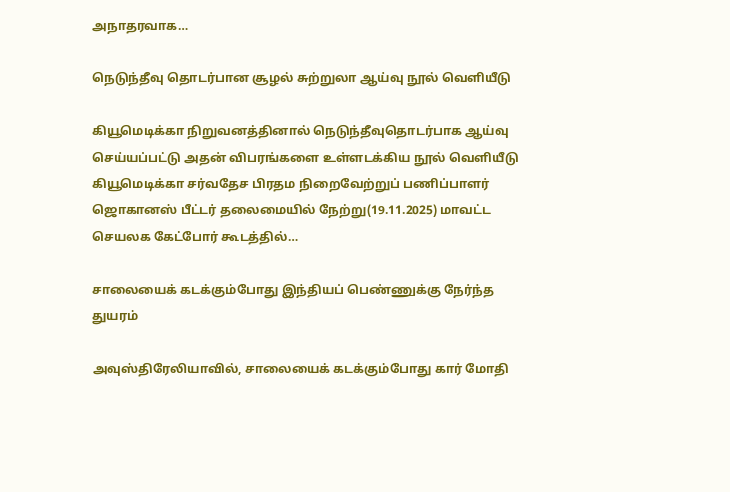அநாதரவாக…

நெடுந்தீவு தொடர்பான சூழல் சுற்றுலா ஆய்வு நூல் வெளியீடு

கியூமெடிக்கா நிறுவனத்தினால் நெடுந்தீவுதொடர்பாக ஆய்வு செய்யப்பட்டு அதன் விபரங்களை உள்ளடக்கிய நூல் வெளியீடு கியூமெடிக்கா சர்வதேச பிரதம நிறைவேற்றுப் பணிப்பாளர் ஜொகானஸ் பீட்டர் தலைமையில் நேற்று(19.11.2025) மாவட்ட செயலக கேட்போர் கூடத்தில்…

சாலையைக் கடக்கும்போது இந்தியப் பெண்ணுக்கு நேர்ந்த துயரம்

அவுஸ்திரேலியாவில், சாலையைக் கடக்கும்போது கார் மோதி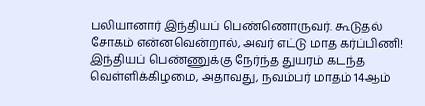பலியானார் இந்தியப் பெண்ணொருவர். கூடுதல் சோகம் என்னவென்றால், அவர் எட்டு மாத கர்ப்பிணி! இந்தியப் பெண்ணுக்கு நேர்ந்த துயரம் கடந்த வெள்ளிக்கிழமை, அதாவது, நவம்பர் மாதம் 14ஆம்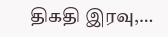திகதி இரவு,…